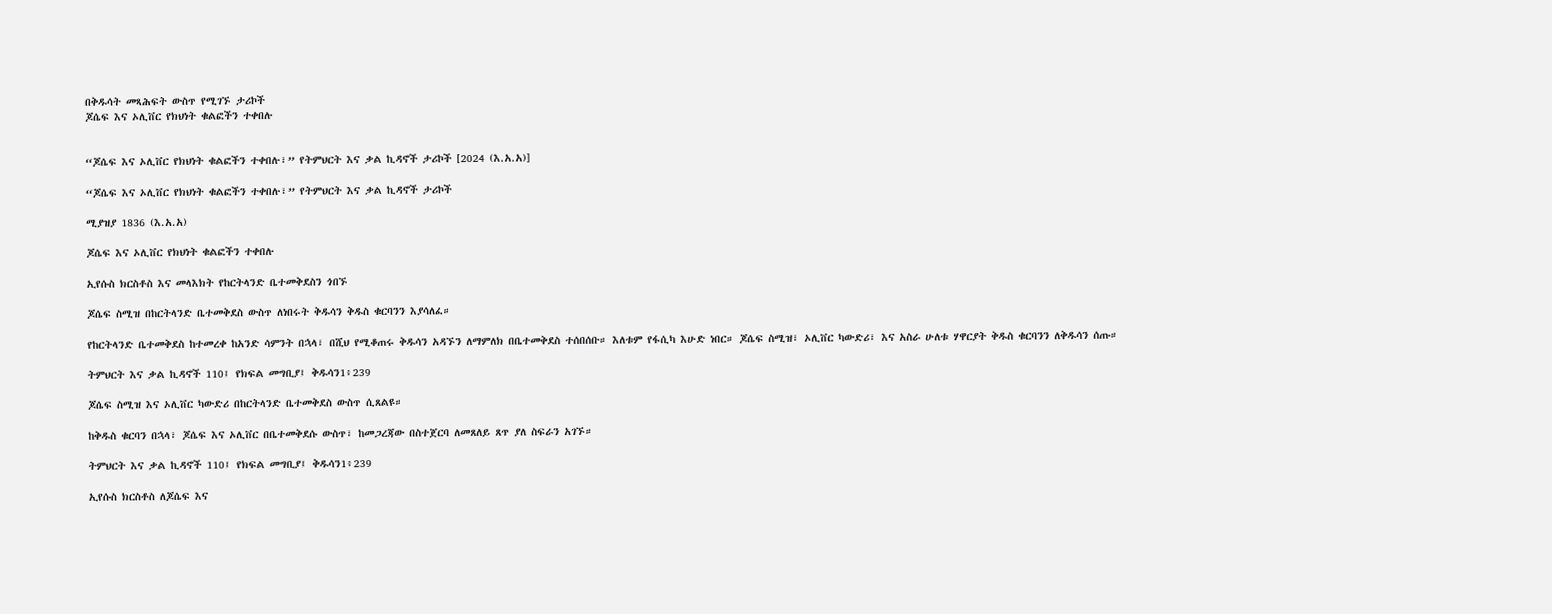በቅዱሳት መጻሕፍት ውስጥ የሚገኙ ታሪኮች
ጆሴፍ እና ኦሊቨር የክህነት ቁልፎችን ተቀበሉ


“ጆሴፍ እና ኦሊቨር የክህነት ቁልፎችን ተቀበሉ፣” የትምህርት እና ቃል ኪዳኖች ታሪኮች [2024 (እ.አ.አ)]

“ጆሴፍ እና ኦሊቨር የክህነት ቁልፎችን ተቀበሉ፣” የትምህርት እና ቃል ኪዳኖች ታሪኮች

ሚያዝያ 1836 (እ.አ.አ)

ጆሴፍ እና ኦሊቨር የክህነት ቁልፎችን ተቀበሉ

ኢየሱስ ክርስቶስ እና መላእክት የከርትላንድ ቤተመቅደስን ጎበኙ

ጆሴፍ ስሚዝ በከርትላንድ ቤተመቅደስ ውስጥ ለነበሩት ቅዱሳን ቅዱስ ቁርባንን እያሳለፈ።

የከርትላንድ ቤተመቅደስ ከተመረቀ ከአንድ ሳምንት በኋላ፣ በሺህ የሚቆጠሩ ቅዱሳን አዳኙን ለማምለክ በቤተመቅደስ ተሰበሰቡ። እለቱም የፋሲካ እሁድ ነበር። ጆሴፍ ስሚዝ፣ ኦሊቨር ካውድሪ፣ እና አስራ ሁለቱ ሃዋርያት ቅዱስ ቁርባንን ለቅዱሳን ሰጡ።

ትምህርት እና ቃል ኪዳኖች 110፤ የክፍል መግቢያ፤ ቅዱሳን1፥239

ጆሴፍ ስሚዝ እና ኦሊቨር ካውድሪ በከርትላንድ ቤተመቅደስ ውስጥ ሲጸልዩ።

ከቅዱስ ቁርባን በኋላ፣ ጆሴፍ እና ኦሊቨር በቤተመቅደሱ ውስጥ፣ ከመጋረጃው በስተጀርባ ለመጸለይ ጸጥ ያለ ስፍራን አገኙ።

ትምህርት እና ቃል ኪዳኖች 110፤ የክፍል መግቢያ፤ ቅዱሳን1፥239

ኢየሱስ ክርስቶስ ለጆሴፍ እና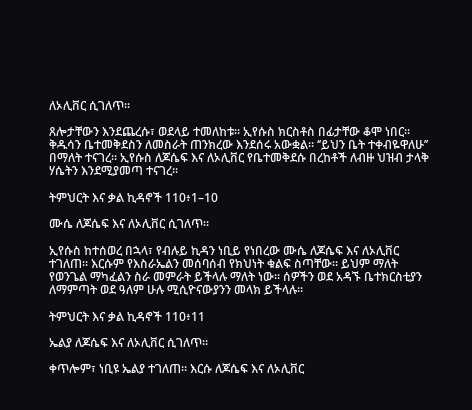ለኦሊቨር ሲገለጥ።

ጸሎታቸውን እንደጨረሱ፣ ወደላይ ተመለከቱ። ኢየሱስ ክርስቶስ በፊታቸው ቆሞ ነበር። ቅዱሳን ቤተመቅደስን ለመስራት ጠንክረው እንደሰሩ አውቋል። ‘’ይህን ቤት ተቀብዬዋለሁ’’ በማለት ተናገረ። ኢየሱስ ለጆሴፍ እና ለኦሊቨር የቤተመቅደሱ በረከቶች ለብዙ ህዝብ ታላቅ ሃሴትን እንደሚያመጣ ተናገረ።

ትምህርት እና ቃል ኪዳኖች 110፥1–10

ሙሴ ለጆሴፍ እና ለኦሊቨር ሲገለጥ።

ኢየሱስ ከተሰወረ በኋላ፣ የብሉይ ኪዳን ነቢይ የነበረው ሙሴ ለጆሴፍ እና ለኦሊቨር ተገለጠ። እርሱም የእስራኤልን መሰባሰብ የክህነት ቁልፍ ስጣቸው። ይህም ማለት የወንጌል ማካፈልን ስራ መምራት ይችላሉ ማለት ነው። ሰዎችን ወደ አዳኙ ቤተክርስቲያን ለማምጣት ወደ ዓለም ሁሉ ሚሲዮናውያንን መላክ ይችላሉ።

ትምህርት እና ቃል ኪዳኖች 110፥11

ኤልያ ለጆሴፍ እና ለኦሊቨር ሲገለጥ።

ቀጥሎም፣ ነቢዩ ኤልያ ተገለጠ። እርሱ ለጆሴፍ እና ለኦሊቨር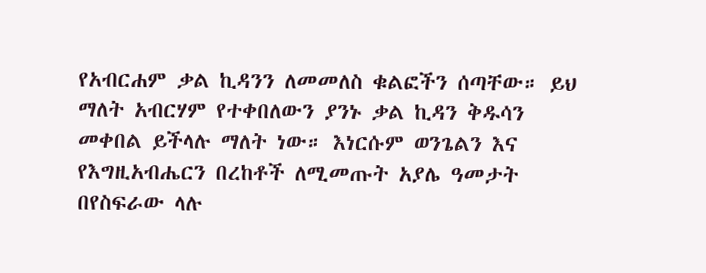የአብርሐም ቃል ኪዳንን ለመመለስ ቁልፎችን ሰጣቸው። ይህ ማለት አብርሃም የተቀበለውን ያንኑ ቃል ኪዳን ቅዱሳን መቀበል ይችላሉ ማለት ነው። እነርሱም ወንጌልን እና የእግዚአብሔርን በረከቶች ለሚመጡት አያሌ ዓመታት በየስፍራው ላሉ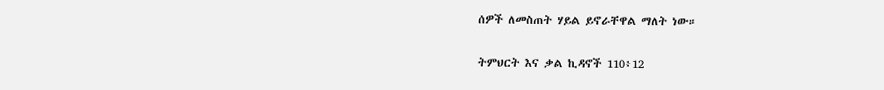ሰዎች ለመስጠት ሃይል ይኖራቸዋል ማለት ነው።

ትምህርት እና ቃል ኪዳኖች 110፥12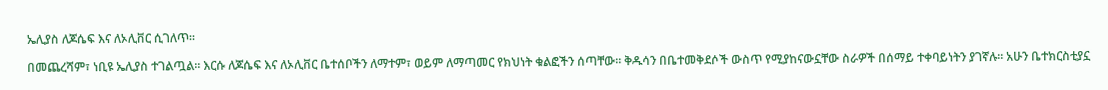ኤሊያስ ለጆሴፍ እና ለኦሊቨር ሲገለጥ።

በመጨረሻም፣ ነቢዩ ኤሊያስ ተገልጧል። እርሱ ለጆሴፍ እና ለኦሊቨር ቤተሰቦችን ለማተም፣ ወይም ለማጣመር የክህነት ቁልፎችን ሰጣቸው። ቅዱሳን በቤተመቅደሶች ውስጥ የሚያከናውኗቸው ስራዎች በሰማይ ተቀባይነትን ያገኛሉ። አሁን ቤተክርስቲያኗ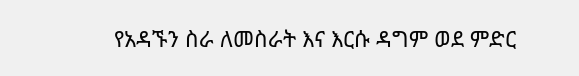የአዳኙን ስራ ለመስራት እና እርሱ ዳግም ወደ ምድር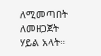ለሚመጣበት ለመዘጋጀት ሃይል አላት።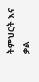ትምህርት እና ቃል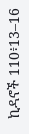ኪዳኖች 110፥13–16